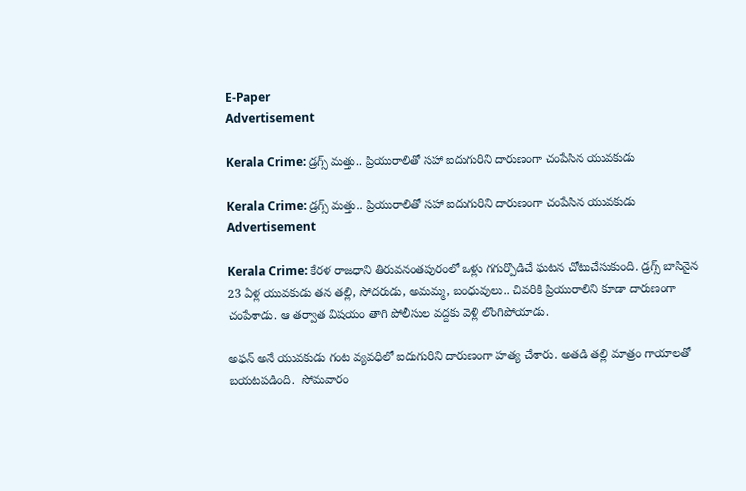E-Paper
Advertisement

Kerala Crime: డ్రగ్స్ మత్తు.. ప్రియురాలితో సహా ఐదుగురిని దారుణంగా చంపేసిన యువకుడు

Kerala Crime: డ్రగ్స్ మత్తు.. ప్రియురాలితో సహా ఐదుగురిని దారుణంగా చంపేసిన యువకుడు
Advertisement

Kerala Crime: కేరళ రాజధాని తిరువనంతపురంలో ఒళ్లు గగుర్పొడిచే ఘటన చోటుచేసుకుంది. డ్రగ్స్ బాసినైన 23 ఏళ్ల యువకుడు తన తల్లి, సోదరుడు, అమమ్మ, బంధువులు.. చివరికి ప్రియురాలిని కూడా దారుణంగా చంపేశాడు. ఆ తర్వాత విషయం తాగి పోలీసుల వద్దకు వెళ్లి లొంగిపోయాడు.

అఫన్ అనే యువకుడు గంట వ్యవధిలో ఐదుగురిని దారుణంగా హత్య చేశారు. అతడి తల్లి మాత్రం గాయాలతో బయటపడింది.  సోమవారం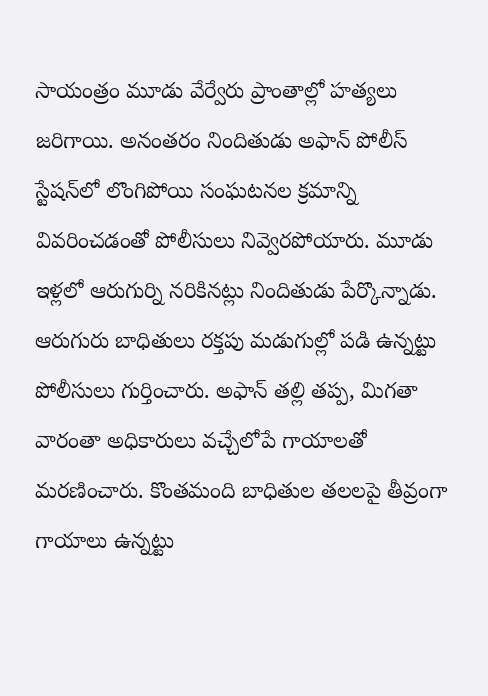సాయంత్రం మూడు వేర్వేరు ప్రాంతాల్లో హత్యలు జరిగాయి. అనంతరం నిందితుడు అఫాన్ పోలీస్ స్టేషన్‌లో లొంగిపోయి సంఘటనల క్రమాన్ని వివరించడంతో పోలీసులు నివ్వెరపోయారు. మూడు ఇళ్లలో ఆరుగుర్ని నరికినట్లు నిందితుడు పేర్కొన్నాడు. ఆరుగురు బాధితులు రక్తపు మడుగుల్లో పడి ఉన్నట్టు పోలీసులు గుర్తించారు. అఫాన్ తల్లి తప్ప, మిగతా వారంతా అధికారులు వచ్చేలోపే గాయాలతో మరణించారు. కొంతమంది బాధితుల తలలపై తీవ్రంగా గాయాలు ఉన్నట్టు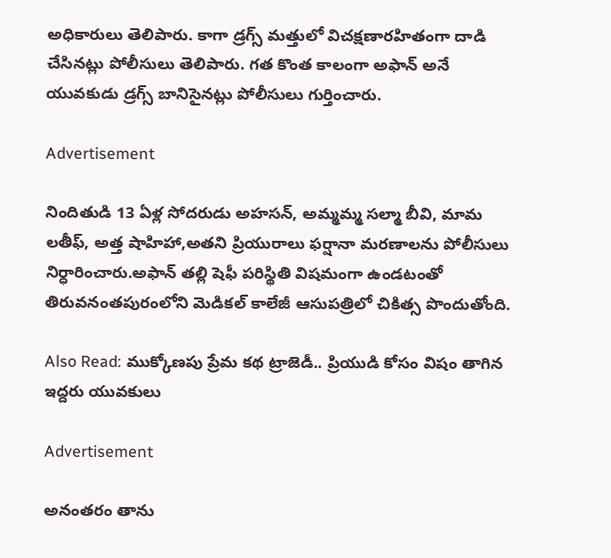అధికారులు తెలిపారు. కాగా డ్రగ్స్ మత్తులో విచక్షణారహితంగా దాడి చేసినట్లు పోలీసులు తెలిపారు. గత కొంత కాలంగా అఫాన్ అనే యువకుడు డ్రగ్స్ బానిసైనట్లు పోలీసులు గుర్తించారు.

Advertisement

నిందితుడి 13 ఏళ్ల సోదరుడు అహసన్, అమ్మమ్మ సల్మా బీవి, మామ లతీఫ్, అత్త షాహిహా,అతని ప్రియురాలు ఫర్షానా మరణాలను పోలీసులు నిర్ధారించారు.అఫాన్ తల్లి షెఫీ పరిస్థితి విషమంగా ఉండటంతో తిరువనంతపురంలోని మెడికల్ కాలేజీ ఆసుపత్రిలో చికిత్స పొందుతోంది.

Also Read: ముక్కోణపు ప్రేమ కథ ట్రాజెడీ.. ప్రియుడి కోసం విషం తాగిన ఇద్దరు యువకులు

Advertisement

అనంతరం తాను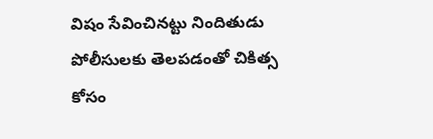విషం సేవించినట్టు నిందితుడు పోలీసులకు తెలపడంతో చికిత్స కోసం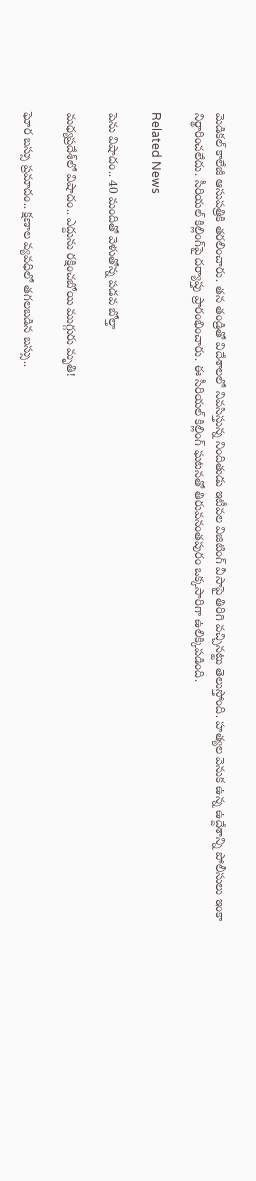మెడికల్ కాలేజీ ఆసుపత్రికి తరలించారు. తన తండ్రితో విదేశాలలో నివసిస్తున్న నిందితుడు ఇటీవల విజిటింగ్ వీసాపై తిరిగి వచ్చినట్టు తెలుస్తోంది. హత్యల వెనుక ఉన్న ఉద్దేశాన్ని పోలీసులు ఇంకా నిర్థారించలేదు. సీరియల్‌ కిల్లింగ్‌పై దర్యాప్తు ప్రారంభించారు. ఈ సీరియల్‌ కిల్లింగ్‌ ఘటనతో తిరువనంతపురం ఒక్కసారిగా ఉలిక్కిపడింది.

Related News

పెను విషాదం.. 40 మందితో వెళుతోన్న ప‌డ‌వ బోల్తా

మధ్యప్రదేశ్‌లో విషాదం.. ఎద్దును రక్షించబోయి ముగ్గురు మృతి!

ఘోర బస్సు ప్రమాదం.. క్షణాల వ్యవధిలో తగలబడిన బస్సు..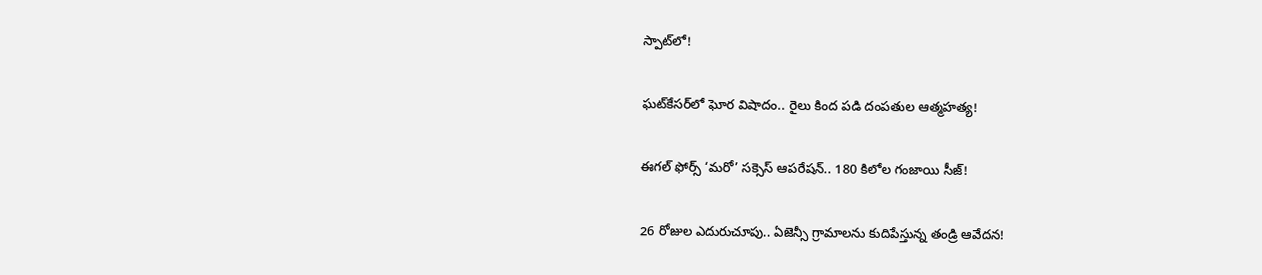స్పాట్‌లో!

ఘట్‌కేసర్‌లో ఘోర విషాదం.. రైలు కింద పడి దంపతుల ఆత్మహత్య!

ఈగల్ ఫోర్స్ ‘మరో’ సక్సెస్ ఆపరేషన్.. 180 కిలోల గంజాయి సీజ్!

26 రోజుల ఎదురుచూపు.. ఏజెన్సీ గ్రామాలను కుదిపేస్తున్న తండ్రి ఆవేదన!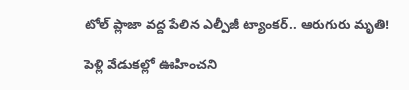టోల్ ప్లాజా వద్ద పేలిన ఎల్పీజీ ట్యాంకర్.. ఆరుగురు మృతి!

పెళ్లి వేడుకల్లో ఊహించని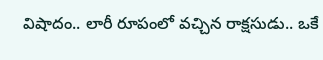విషాదం.. లారీ రూపంలో వచ్చిన రాక్షసుడు.. ఒకే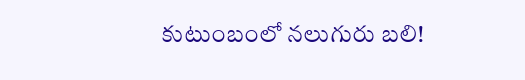కుటుంబంలో నలుగురు బలి!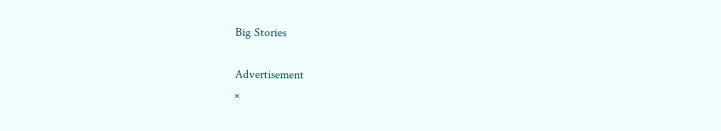Big Stories

Advertisement
×